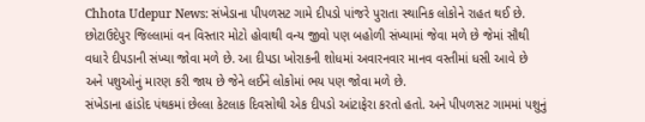Chhota Udepur News: સંખેડાના પીપળસટ ગામે દીપડો પાંજરે પુરાતા સ્થાનિક લોકોને રાહત થઈ છે. છોટાઉદેપુર જિલ્લામાં વન વિસ્તાર મોટો હોવાથી વન્ય જીવો પણ બહોળી સંખ્યામાં જેવા મળે છે જેમાં સૌથી વધારે દીપડાની સંખ્યા જોવા મળે છે. આ દીપડા ખોરાકની શોધમાં અવારનવાર માનવ વસ્તીમાં ધસી આવે છે અને પશુઓનું મારણ કરી જાય છે જેને લઈને લોકોમાં ભય પણ જોવા મળે છે.
સંખેડાના હાંડોદ પંથકમાં છેલ્લા કેટલાક દિવસોથી એક દીપડો આંટાફેરા કરતો હતો. અને પીપળસટ ગામમાં પશુનું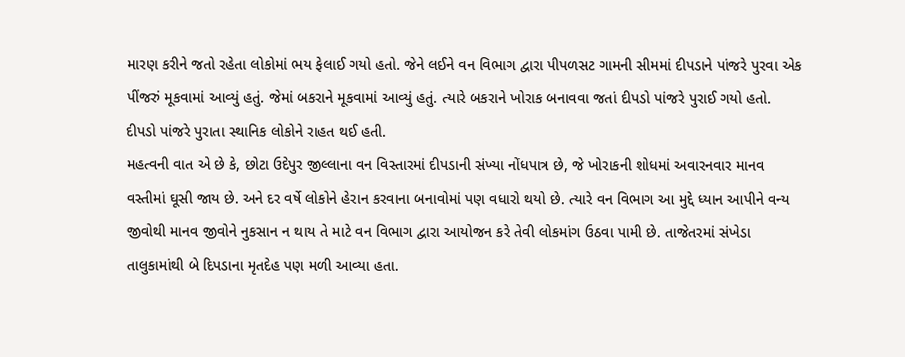મારણ કરીને જતો રહેતા લોકોમાં ભય ફેલાઈ ગયો હતો. જેને લઈને વન વિભાગ દ્વારા પીપળસટ ગામની સીમમાં દીપડાને પાંજરે પુરવા એક પીંજરું મૂકવામાં આવ્યું હતું. જેમાં બકરાને મૂકવામાં આવ્યું હતું. ત્યારે બકરાને ખોરાક બનાવવા જતાં દીપડો પાંજરે પુરાઈ ગયો હતો. દીપડો પાંજરે પુરાતા સ્થાનિક લોકોને રાહત થઈ હતી.
મહત્વની વાત એ છે કે, છોટા ઉદેપુર જીલ્લાના વન વિસ્તારમાં દીપડાની સંખ્યા નોંધપાત્ર છે, જે ખોરાકની શોધમાં અવારનવાર માનવ વસ્તીમાં ઘૂસી જાય છે. અને દર વર્ષે લોકોને હેરાન કરવાના બનાવોમાં પણ વધારો થયો છે. ત્યારે વન વિભાગ આ મુદ્દે ધ્યાન આપીને વન્ય જીવોથી માનવ જીવોને નુકસાન ન થાય તે માટે વન વિભાગ દ્વારા આયોજન કરે તેવી લોકમાંગ ઉઠવા પામી છે. તાજેતરમાં સંખેડા તાલુકામાંથી બે દિપડાના મૃતદેહ પણ મળી આવ્યા હતા.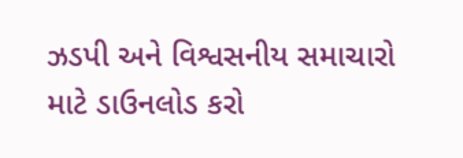ઝડપી અને વિશ્વસનીય સમાચારો માટે ડાઉનલોડ કરો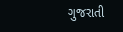ગુજરાતી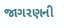જાગરણની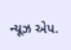ન્યૂઝ એપ.